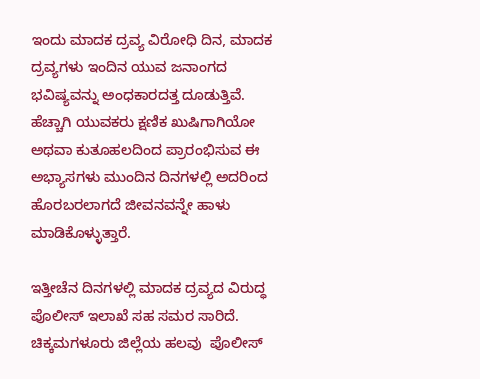ಇಂದು ಮಾದಕ ದ್ರವ್ಯ ವಿರೋಧಿ ದಿನ, ಮಾದಕ ದ್ರವ್ಯಗಳು ಇಂದಿನ ಯುವ ಜನಾಂಗದ ಭವಿಷ್ಯವನ್ನು ಅಂಧಕಾರದತ್ತ ದೂಡುತ್ತಿವೆ. ಹೆಚ್ಚಾಗಿ ಯುವಕರು ಕ್ಷಣಿಕ ಖುಷಿಗಾಗಿಯೋ ಅಥವಾ ಕುತೂಹಲದಿಂದ ಪ್ರಾರಂಭಿಸುವ ಈ ಅಭ್ಯಾಸಗಳು ಮುಂದಿನ ದಿನಗಳಲ್ಲಿ ಅದರಿಂದ ಹೊರಬರಲಾಗದೆ ಜೀವನವನ್ನೇ ಹಾಳು ಮಾಡಿಕೊಳ್ಳುತ್ತಾರೆ.

ಇತ್ತೀಚೆನ ದಿನಗಳಲ್ಲಿ ಮಾದಕ ದ್ರವ್ಯದ ವಿರುದ್ಧ ಪೊಲೀಸ್ ಇಲಾಖೆ ಸಹ ಸಮರ ಸಾರಿದೆ. ಚಿಕ್ಕಮಗಳೂರು ಜಿಲ್ಲೆಯ ಹಲವು  ಪೊಲೀಸ್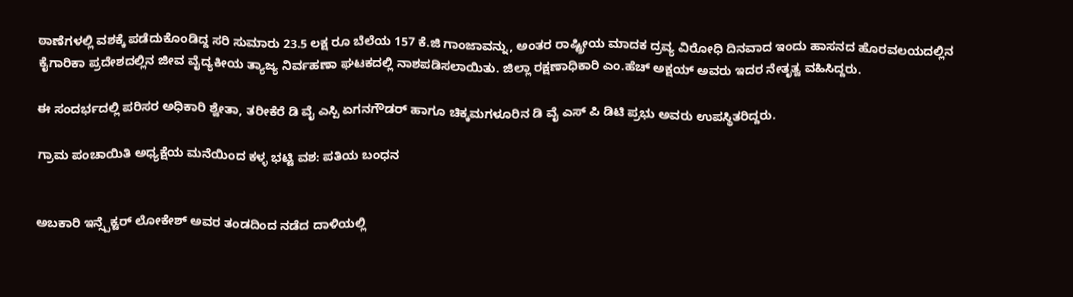ಠಾಣೆಗಳಲ್ಲಿ ವಶಕ್ಕೆ ಪಡೆದುಕೊಂಡಿದ್ದ ಸರಿ ಸುಮಾರು 23.5 ಲಕ್ಷ ರೂ ಬೆಲೆಯ 157 ಕೆ.ಜಿ ಗಾಂಜಾವನ್ನು, ಅಂತರ ರಾಷ್ಟ್ರೀಯ ಮಾದಕ ದ್ರವ್ಯ ವಿರೋಧಿ ದಿನವಾದ ಇಂದು ಹಾಸನದ ಹೊರವಲಯದಲ್ಲಿನ ಕೈಗಾರಿಕಾ ಪ್ರದೇಶದಲ್ಲಿನ ಜೀವ ವೈದ್ಯಕೀಯ ತ್ಯಾಜ್ಯ ನಿರ್ವಹಣಾ ಘಟಕದಲ್ಲಿ ನಾಶಪಡಿಸಲಾಯಿತು. ಜಿಲ್ಲಾ ರಕ್ಷಣಾಧಿಕಾರಿ ಎಂ.ಹೆಚ್ ಅಕ್ಷಯ್ ಅವರು ಇದರ ನೇತೃತ್ವ ವಹಿಸಿದ್ದರು.

ಈ ಸಂದರ್ಭದಲ್ಲಿ ಪರಿಸರ ಅಧಿಕಾರಿ ಶ್ವೇತಾ, ತರೀಕೆರೆ ಡಿ ವೈ ಎಸ್ಪಿ ಏಗನಗೌಡರ್ ಹಾಗೂ ಚಿಕ್ಕಮಗಳೂರಿನ ಡಿ ವೈ ಎಸ್ ಪಿ ಡಿಟಿ ಪ್ರಭು ಅವರು ಉಪಸ್ಥಿತರಿದ್ದರು.

ಗ್ರಾಮ ಪಂಚಾಯಿತಿ ಅಧ್ಯಕ್ಷೆಯ ಮನೆಯಿಂದ ಕಳ್ಳ ಭಟ್ಟಿ ವಶ: ಪತಿಯ ಬಂಧನ


ಅಬಕಾರಿ ಇನ್ಸ್ಪೆಕ್ಟರ್ ಲೋಕೇಶ್ ಅವರ ತಂಡದಿಂದ ನಡೆದ ದಾಳಿಯಲ್ಲಿ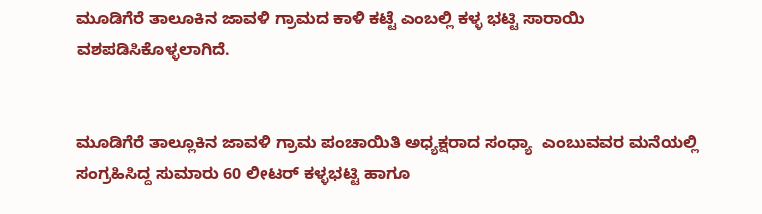ಮೂಡಿಗೆರೆ ತಾಲೂಕಿನ ಜಾವಳಿ ಗ್ರಾಮದ ಕಾಳಿ ಕಟ್ಟೆ ಎಂಬಲ್ಲಿ ಕಳ್ಳ ಭಟ್ಟಿ ಸಾರಾಯಿ ವಶಪಡಿಸಿಕೊಳ್ಳಲಾಗಿದೆ.


ಮೂಡಿಗೆರೆ ತಾಲ್ಲೂಕಿನ ಜಾವಳಿ ಗ್ರಾಮ ಪಂಚಾಯಿತಿ ಅಧ್ಯಕ್ಷರಾದ ಸಂಧ್ಯಾ  ಎಂಬುವವರ ಮನೆಯಲ್ಲಿ ಸಂಗ್ರಹಿಸಿದ್ದ ಸುಮಾರು 60 ಲೀಟರ್ ಕಳ್ಳಭಟ್ಟಿ ಹಾಗೂ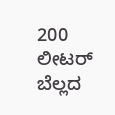200 ಲೀಟರ್ ಬೆಲ್ಲದ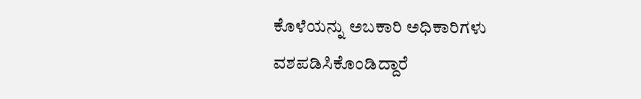ಕೊಳೆಯನ್ನು ಅಬಕಾರಿ ಅಧಿಕಾರಿಗಳು  ವಶಪಡಿಸಿಕೊಂಡಿದ್ದಾರೆ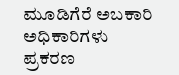ಮೂಡಿಗೆರೆ ಅಬಕಾರಿ ಅಧಿಕಾರಿಗಳು ಪ್ರಕರಣ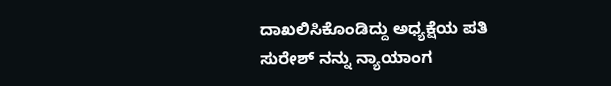ದಾಖಲಿಸಿಕೊಂಡಿದ್ದು ಅಧ್ಯಕ್ಷೆಯ ಪತಿ ಸುರೇಶ್ ನನ್ನು ನ್ಯಾಯಾಂಗ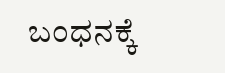ಬಂಧನಕ್ಕೆ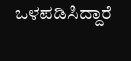ಒಳಪಡಿಸಿದ್ದಾರೆ